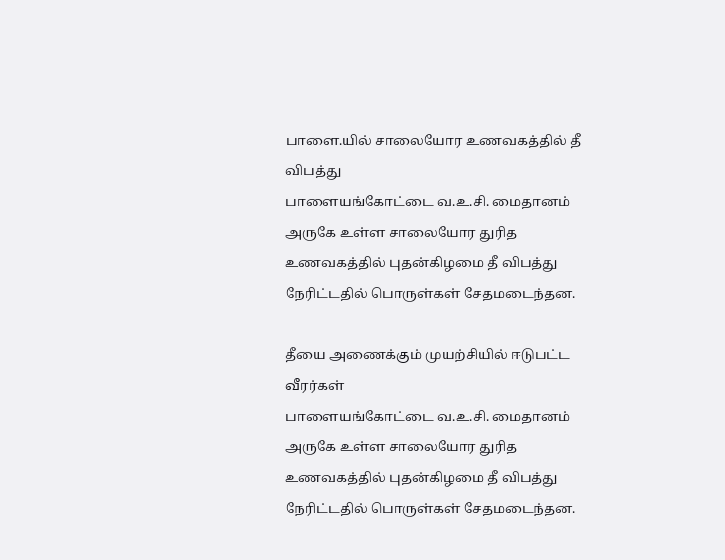பாளை.யில் சாலையோர உணவகத்தில் தீ விபத்து
பாளையங்கோட்டை வ.உ.சி. மைதானம் அருகே உள்ள சாலையோர துரித உணவகத்தில் புதன்கிழமை தீ விபத்து நேரிட்டதில் பொருள்கள் சேதமடைந்தன.

தீயை அணைக்கும் முயற்சியில் ஈடுபட்ட வீரர்கள்
பாளையங்கோட்டை வ.உ.சி. மைதானம் அருகே உள்ள சாலையோர துரித உணவகத்தில் புதன்கிழமை தீ விபத்து நேரிட்டதில் பொருள்கள் சேதமடைந்தன.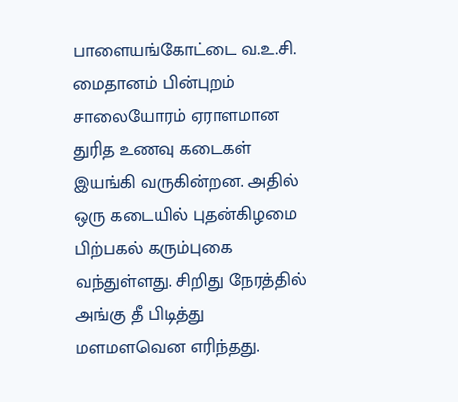பாளையங்கோட்டை வ.உ.சி. மைதானம் பின்புறம் சாலையோரம் ஏராளமான துரித உணவு கடைகள் இயங்கி வருகின்றன. அதில் ஒரு கடையில் புதன்கிழமை பிற்பகல் கரும்புகை வந்துள்ளது. சிறிது நேரத்தில் அங்கு தீ பிடித்து மளமளவென எரிந்தது.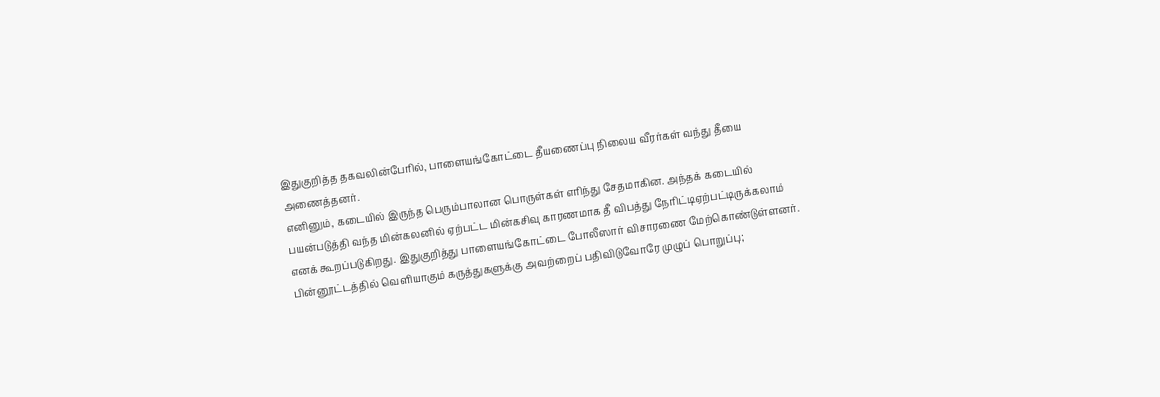இதுகுறித்த தகவலின்பேரில், பாளையங்கோட்டை தீயணைப்பு நிலைய வீரர்கள் வந்து தீயை அணைத்தனர்.
எனினும், கடையில் இருந்த பெரும்பாலான பொருள்கள் எரிந்து சேதமாகின. அந்தக் கடையில் பயன்படுத்தி வந்த மின்கலனில் ஏற்பட்ட மின்கசிவு காரணமாக தீ விபத்து நேரிட்டிஏற்பட்டிருக்கலாம் எனக் கூறப்படுகிறது. இதுகுறித்து பாளையங்கோட்டை போலீஸார் விசாரணை மேற்கொண்டுள்ளனர்.
பின்னூட்டத்தில் வெளியாகும் கருத்துகளுக்கு அவற்றைப் பதிவிடுவோரே முழுப் பொறுப்பு;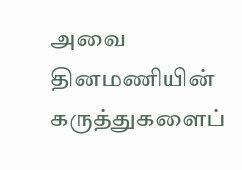அவை தினமணியின் கருத்துகளைப்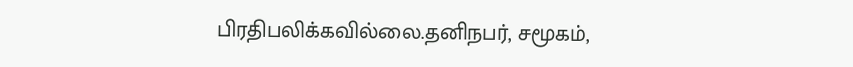பிரதிபலிக்கவில்லை.தனிநபர், சமூகம்,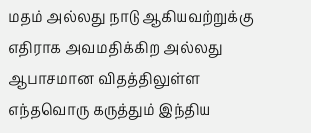மதம் அல்லது நாடு ஆகியவற்றுக்கு எதிராக அவமதிக்கிற அல்லது ஆபாசமான விதத்திலுள்ள எந்தவொரு கருத்தும் இந்திய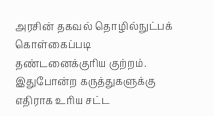அரசின் தகவல் தொழில்நுட்பக் கொள்கைப்படி தண்டனைக்குரிய குற்றம். இதுபோன்ற கருத்துகளுக்கு எதிராக உரிய சட்ட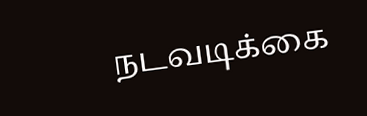நடவடிக்கை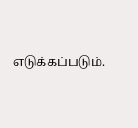எடுக்கப்படும்.